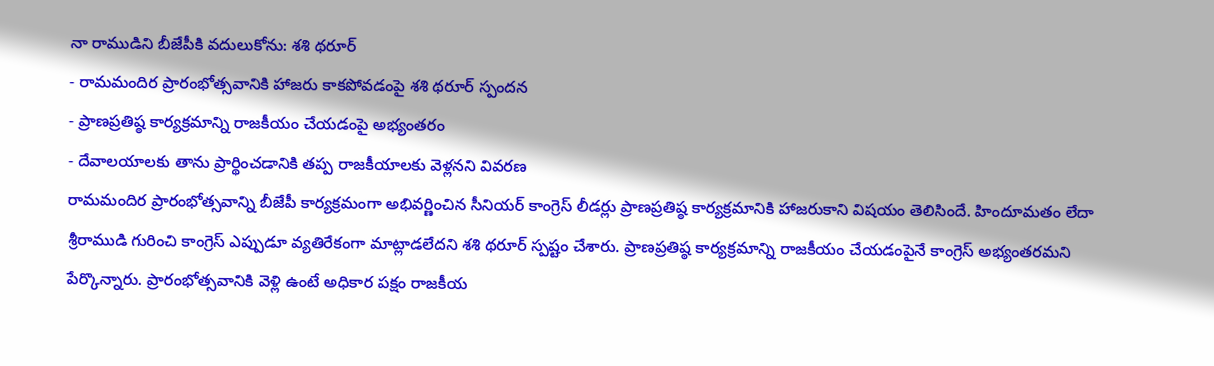నా రాముడిని బీజేపీకి వదులుకోను: శశి థరూర్
- రామమందిర ప్రారంభోత్సవానికి హాజరు కాకపోవడంపై శశి థరూర్ స్పందన
- ప్రాణప్రతిష్ఠ కార్యక్రమాన్ని రాజకీయం చేయడంపై అభ్యంతరం
- దేవాలయాలకు తాను ప్రార్థించడానికి తప్ప రాజకీయాలకు వెళ్లనని వివరణ
రామమందిర ప్రారంభోత్సవాన్ని బీజేపీ కార్యక్రమంగా అభివర్ణించిన సీనియర్ కాంగ్రెస్ లీడర్లు ప్రాణప్రతిష్ఠ కార్యక్రమానికి హాజరుకాని విషయం తెలిసిందే. హిందూమతం లేదా శ్రీరాముడి గురించి కాంగ్రెస్ ఎప్పుడూ వ్యతిరేకంగా మాట్లాడలేదని శశి థరూర్ స్పష్టం చేశారు. ప్రాణప్రతిష్ఠ కార్యక్రమాన్ని రాజకీయం చేయడంపైనే కాంగ్రెస్ అభ్యంతరమని పేర్కొన్నారు. ప్రారంభోత్సవానికి వెళ్లి ఉంటే అధికార పక్షం రాజకీయ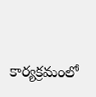కార్యక్రమంలో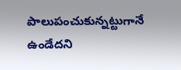పాలుపంచుకున్నట్టుగానే ఉండేదని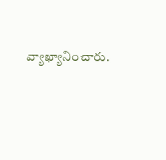వ్యాఖ్యానించారు.